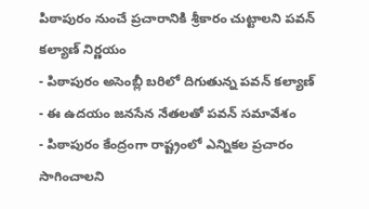పిఠాపురం నుంచే ప్రచారానికి శ్రీకారం చుట్టాలని పవన్ కల్యాణ్ నిర్ణయం
- పిఠాపురం అసెంబ్లీ బరిలో దిగుతున్న పవన్ కల్యాణ్
- ఈ ఉదయం జనసేన నేతలతో పవన్ సమావేశం
- పిఠాపురం కేంద్రంగా రాష్ట్రంలో ఎన్నికల ప్రచారం సాగించాలని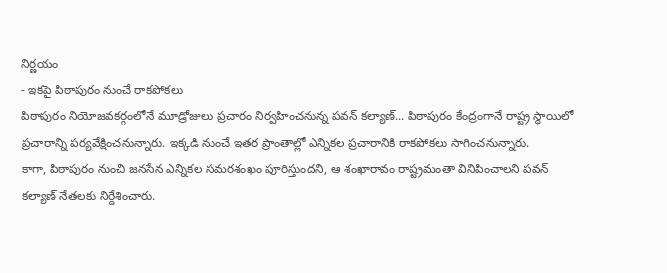నిర్ణయం
- ఇకపై పిఠాపురం నుంచే రాకపోకలు
పిఠాపురం నియోజవకర్గంలోనే మూడ్రోజులు ప్రచారం నిర్వహించనున్న పవన్ కల్యాణ్... పిఠాపురం కేంద్రంగానే రాష్ట్ర స్థాయిలో ప్రచారాన్ని పర్యవేక్షించనున్నారు. ఇక్కడి నుంచే ఇతర ప్రాంతాల్లో ఎన్నికల ప్రచారానికి రాకపోకలు సాగించనున్నారు.
కాగా, పిఠాపురం నుంచి జనసేన ఎన్నికల సమరశంఖం పూరిస్తుందని, ఆ శంఖారావం రాష్ట్రమంతా వినిపించాలని పవన్ కల్యాణ్ నేతలకు నిర్దేశించారు.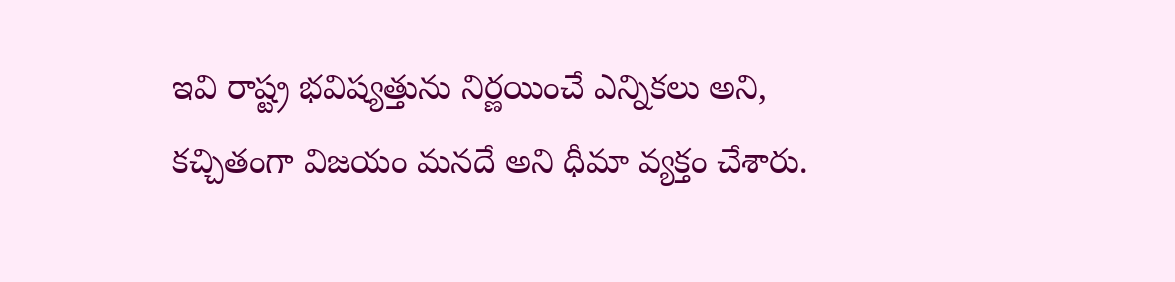ఇవి రాష్ట్ర భవిష్యత్తును నిర్ణయించే ఎన్నికలు అని, కచ్చితంగా విజయం మనదే అని ధీమా వ్యక్తం చేశారు.